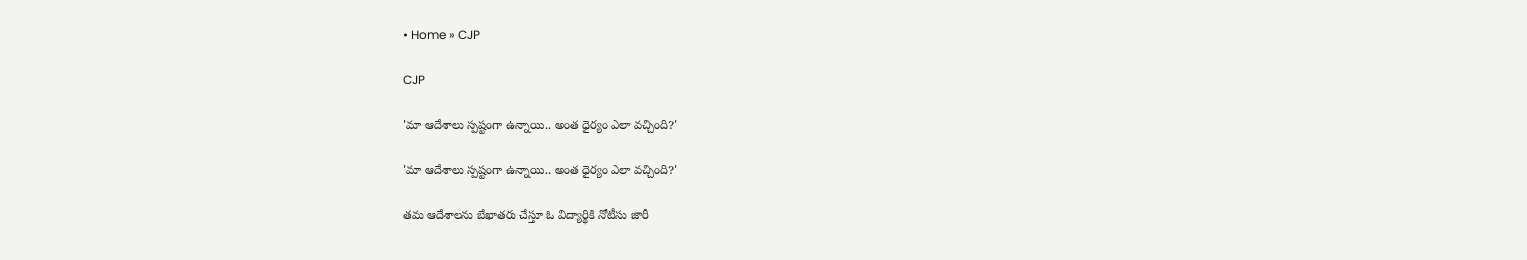• Home » CJP

CJP

'మా ఆదేశాలు స్పష్టంగా ఉన్నాయి.. అంత ధైర్యం ఎలా వచ్చింది?'

'మా ఆదేశాలు స్పష్టంగా ఉన్నాయి.. అంత ధైర్యం ఎలా వచ్చింది?'

తమ ఆదేశాలను బేఖాతరు చేస్తూ ఓ విద్యార్థికి నోటీసు జారీ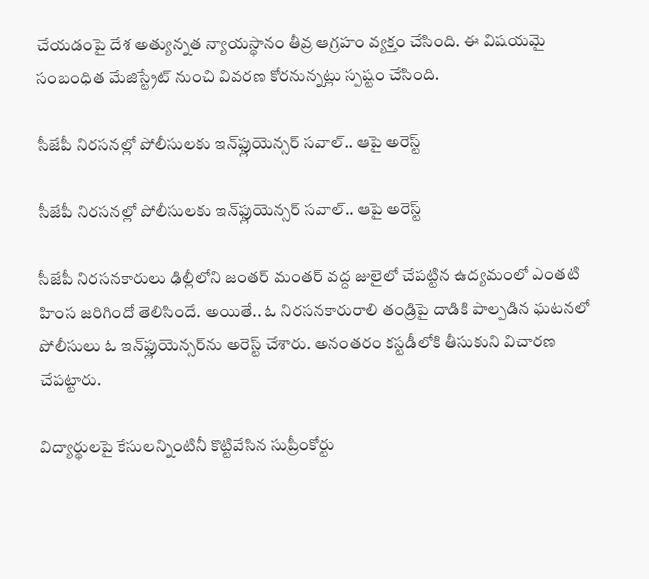చేయడంపై దేశ అత్యున్నత న్యాయస్థానం తీవ్ర ఆగ్రహం వ్యక్తం చేసింది. ఈ విషయమై సంబంధిత మేజిస్ట్రేట్‌ నుంచి వివరణ కోరనున్నట్లు స్పష్టం చేసింది.

సీజేపీ నిరసనల్లో పోలీసులకు ఇన్‌ఫ్లుయెన్సర్ సవాల్.. ఆపై అరెస్ట్

సీజేపీ నిరసనల్లో పోలీసులకు ఇన్‌ఫ్లుయెన్సర్ సవాల్.. ఆపై అరెస్ట్

సీజేపీ నిరసనకారులు ఢిల్లీలోని జంతర్ మంతర్ వద్ద జులైలో చేపట్టిన ఉద్యమంలో ఎంతటి హింస జరిగిందో తెలిసిందే. అయితే.. ఓ నిరసనకారురాలి తండ్రిపై దాడికి పాల్పడిన ఘటనలో పోలీసులు ఓ ఇన్‌ఫ్లుయెన్సర్‌ను అరెస్ట్ చేశారు. అనంతరం కస్టడీలోకి తీసుకుని విచారణ చేపట్టారు.

విద్యార్థులపై కేసులన్నింటినీ కొట్టివేసిన సుప్రీంకోర్టు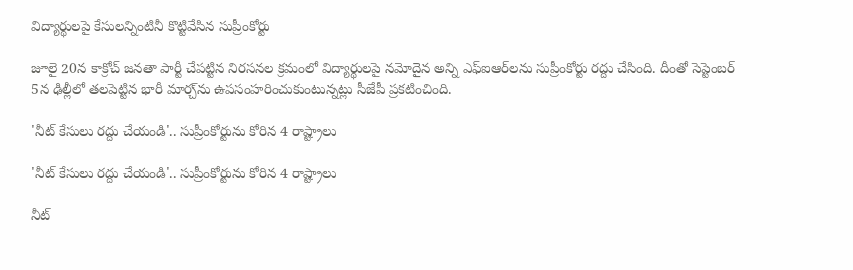విద్యార్థులపై కేసులన్నింటినీ కొట్టివేసిన సుప్రీంకోర్టు

జూలై 20న కాక్రోచ్ జనతా పార్టీ చేపట్టిన నిరసనల క్రమంలో విద్యార్థులపై నమోదైన అన్ని ఎఫ్‌ఐఆర్‌లను సుప్రీంకోర్టు రద్దు చేసింది. దీంతో సెప్టెంబర్ 5న ఢిల్లీలో తలపెట్టిన భారీ మార్చ్‌ను ఉపసంహరించుకుంటున్నట్లు సీజేపీ ప్రకటించింది.

'నీట్‌ కేసులు రద్దు చేయండి'.. సుప్రీంకోర్టును కోరిన 4 రాష్ట్రాలు

'నీట్‌ కేసులు రద్దు చేయండి'.. సుప్రీంకోర్టును కోరిన 4 రాష్ట్రాలు

నీట్‌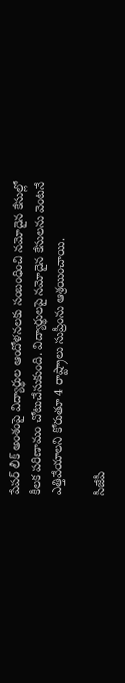పేపర్‌ లీక్‌ అంశంపై విద్యార్థుల ఆందోళనలకు సంబంధించి నమోదైన కేసుల్లో కీలక పరిణామం చోటుచేసుకుంది. విద్యార్థులపై నమోదైన కేసులను వెంటనే ఎత్తివేయాలని కోరుతూ 4 రాష్ట్రాలు సుప్రీంను ఆశ్రయించాయి.

సీజేపీ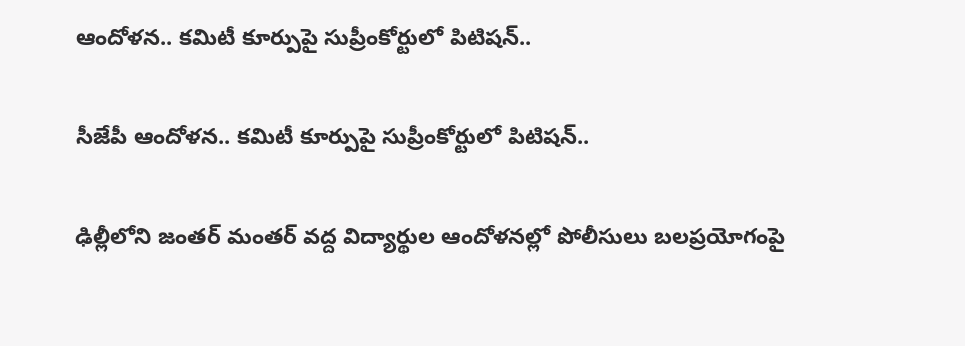ఆందోళన.. కమిటీ కూర్పుపై సుప్రీంకోర్టులో పిటిషన్..

సీజేపీ ఆందోళన.. కమిటీ కూర్పుపై సుప్రీంకోర్టులో పిటిషన్..

ఢిల్లీలోని జంతర్ మంతర్ వద్ద విద్యార్థుల ఆందోళనల్లో పోలీసులు బలప్రయోగంపై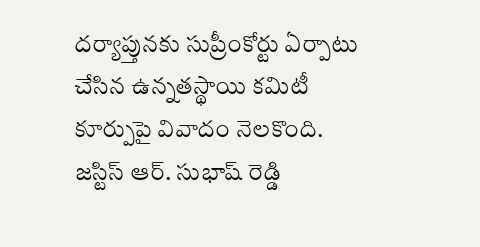దర్యాప్తునకు సుప్రీంకోర్టు ఏర్పాటు చేసిన ఉన్నతస్థాయి కమిటీ కూర్పుపై వివాదం నెలకొంది. జస్టిస్ ఆర్‌. సుభాష్‌ రెడ్డి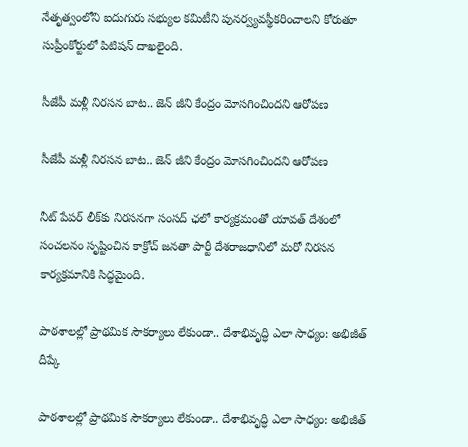నేతృత్వంలోని ఐదుగురు సభ్యుల కమిటీని పునర్వ్యవస్థీకరించాలని కోరుతూ సుప్రీంకోర్టులో పిటిషన్ దాఖలైంది.

సీజేపీ మళ్లీ నిరసన బాట.. జెన్ జీని కేంద్రం మోసగించిందని ఆరోపణ

సీజేపీ మళ్లీ నిరసన బాట.. జెన్ జీని కేంద్రం మోసగించిందని ఆరోపణ

నీట్ పేపర్ లీక్‌కు నిరసనగా సంసద్ ఛలో కార్యక్రమంతో యావత్ దేశంలో సంచలనం సృష్టించిన కాక్రోచ్ జనతా పార్టీ దేశరాజధానిలో మరో నిరసన కార్యక్రమానికి సిద్ధమైంది.

పాఠశాలల్లో ప్రాథమిక సౌకర్యాలు లేకుండా.. దేశాభివృద్ధి ఎలా సాధ్యం: అభిజీత్ దీప్కే

పాఠశాలల్లో ప్రాథమిక సౌకర్యాలు లేకుండా.. దేశాభివృద్ధి ఎలా సాధ్యం: అభిజీత్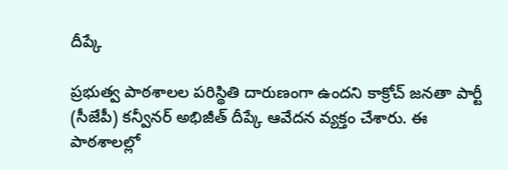దీప్కే

ప్రభుత్వ పాఠశాలల పరిస్థితి దారుణంగా ఉందని కాక్రోచ్ జనతా పార్టీ (సీజేపీ) కన్వీనర్ అభిజీత్ దీప్కే ఆవేదన వ్యక్తం చేశారు. ఈ పాఠశాలల్లో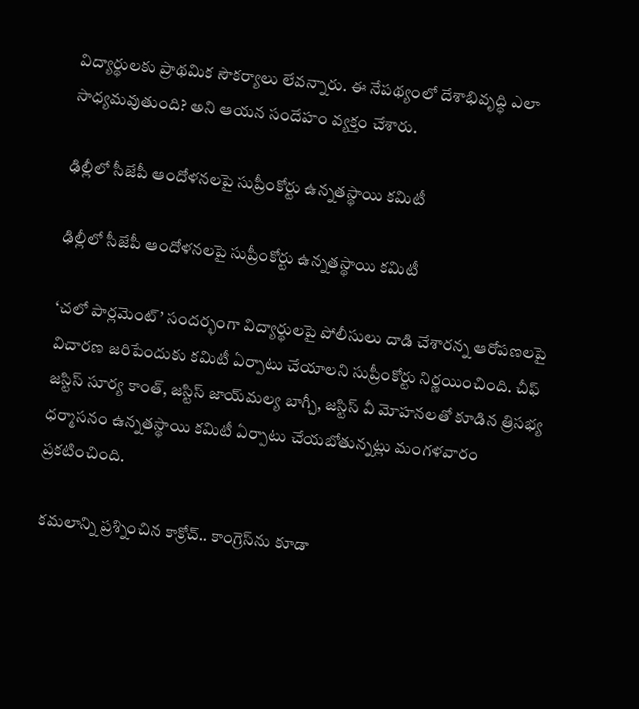విద్యార్థులకు ప్రాథమిక సౌకర్యాలు లేవన్నారు. ఈ నేపథ్యంలో దేశాభివృద్ధి ఎలా సాధ్యమవుతుంది? అని ఆయన సందేహం వ్యక్తం చేశారు.

ఢిల్లీలో సీజేపీ ఆందోళనలపై సుప్రీంకోర్టు ఉన్నతస్థాయి కమిటీ

ఢిల్లీలో సీజేపీ ఆందోళనలపై సుప్రీంకోర్టు ఉన్నతస్థాయి కమిటీ

‘చలో పార్లమెంట్’ సందర్భంగా విద్యార్థులపై పోలీసులు దాడి చేశారన్న ఆరోపణలపై విచారణ జరిపేందుకు కమిటీ ఏర్పాటు చేయాలని సుప్రీంకోర్టు నిర్ణయించింది. చీఫ్ జస్టిస్ సూర్య కాంత్, జస్టిస్ జాయ్‌మల్య బాగ్చీ, జస్టిస్ వీ మోహనలతో కూడిన త్రిసభ్య ధర్మాసనం ఉన్నతస్థాయి కమిటీ ఏర్పాటు చేయబోతున్నట్లు మంగళవారం ప్రకటించింది.

 కమలాన్ని ప్రశ్నించిన కాక్రోచ్.. కాంగ్రెస్‌ను కూడా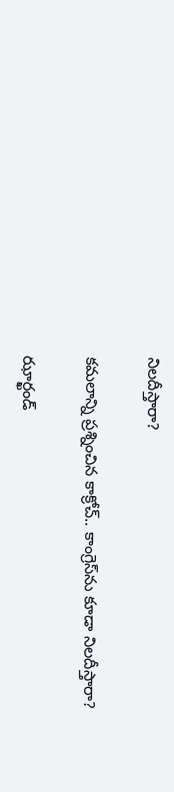నిలదీస్తారా?

కమలాన్ని ప్రశ్నించిన కాక్రోచ్.. కాంగ్రెస్‌ను కూడా నిలదీస్తారా?

ఝార్ఖండ్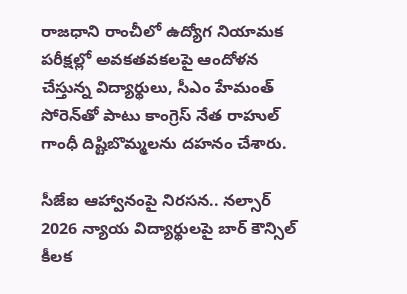రాజధాని రాంచీలో ఉద్యోగ నియామక పరీక్షల్లో అవకతవకలపై ఆందోళన చేస్తున్న విద్యార్థులు, సీఎం హేమంత్ సోరెన్‌తో పాటు కాంగ్రెస్ నేత రాహుల్ గాంధీ దిష్టిబొమ్మలను దహనం చేశారు.

సీజేఐ ఆహ్వానంపై నిరసన.. నల్సార్ 2026 న్యాయ విద్యార్థులపై బార్ కౌన్సిల్ కీలక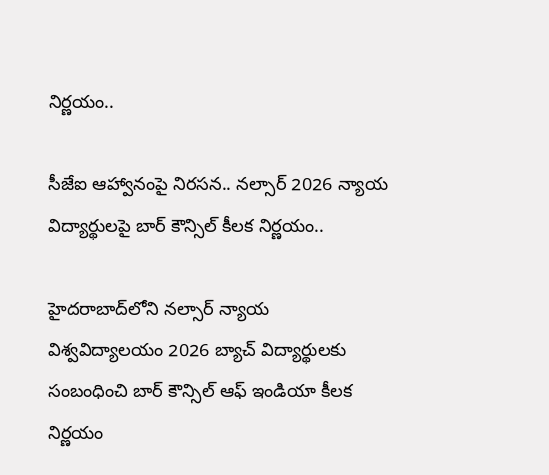నిర్ణయం..

సీజేఐ ఆహ్వానంపై నిరసన.. నల్సార్ 2026 న్యాయ విద్యార్థులపై బార్ కౌన్సిల్ కీలక నిర్ణయం..

హైదరాబాద్‌లోని నల్సార్ న్యాయ విశ్వవిద్యాలయం 2026 బ్యాచ్ విద్యార్థులకు సంబంధించి బార్ కౌన్సిల్ ఆఫ్ ఇండియా కీలక నిర్ణయం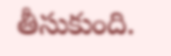తీసుకుంది.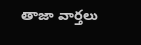తాజా వార్తలు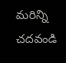మరిన్ని చదవండి